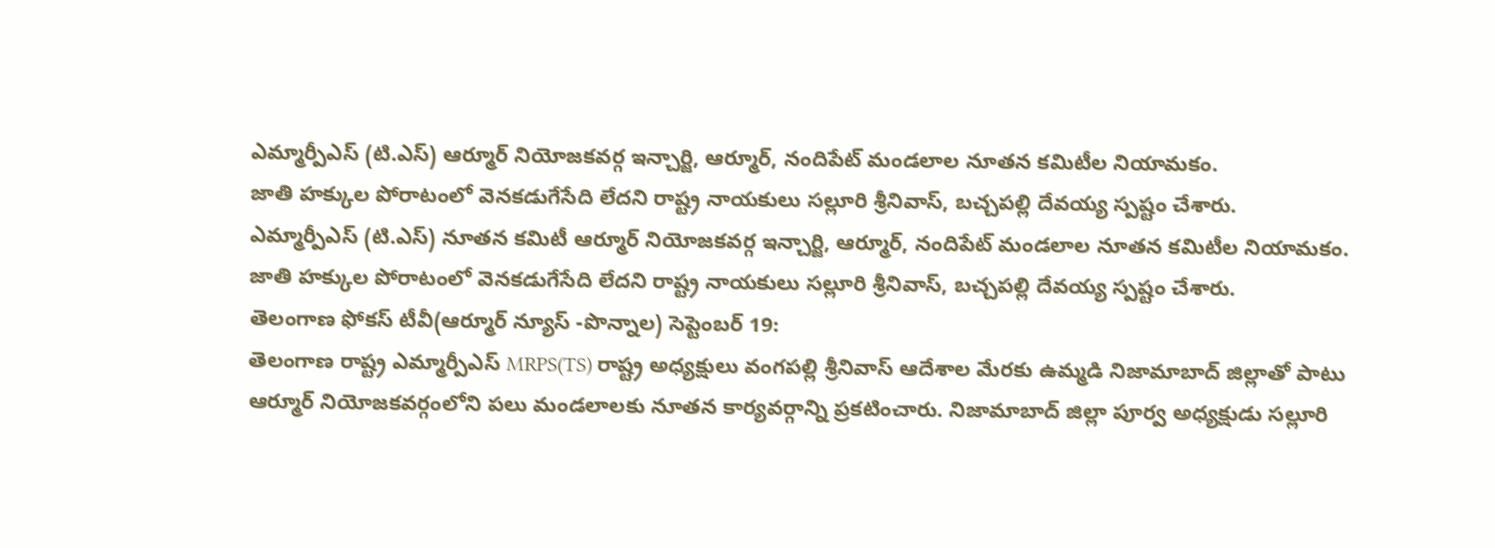ఎమ్మార్పీఎస్ (టి.ఎస్) ఆర్మూర్ నియోజకవర్గ ఇన్చార్జి, ఆర్మూర్, నందిపేట్ మండలాల నూతన కమిటీల నియామకం.
జాతి హక్కుల పోరాటంలో వెనకడుగేసేది లేదని రాష్ట్ర నాయకులు సల్లూరి శ్రీనివాస్, బచ్చపల్లి దేవయ్య స్పష్టం చేశారు.
ఎమ్మార్పీఎస్ (టి.ఎస్) నూతన కమిటీ ఆర్మూర్ నియోజకవర్గ ఇన్చార్జి, ఆర్మూర్, నందిపేట్ మండలాల నూతన కమిటీల నియామకం.
జాతి హక్కుల పోరాటంలో వెనకడుగేసేది లేదని రాష్ట్ర నాయకులు సల్లూరి శ్రీనివాస్, బచ్చపల్లి దేవయ్య స్పష్టం చేశారు.
తెలంగాణ ఫోకస్ టీవీ(ఆర్మూర్ న్యూస్ -పొన్నాల) సెప్టెంబర్ 19:
తెలంగాణ రాష్ట్ర ఎమ్మార్పీఎస్ MRPS(TS) రాష్ట్ర అధ్యక్షులు వంగపల్లి శ్రీనివాస్ ఆదేశాల మేరకు ఉమ్మడి నిజామాబాద్ జిల్లాతో పాటు ఆర్మూర్ నియోజకవర్గంలోని పలు మండలాలకు నూతన కార్యవర్గాన్ని ప్రకటించారు. నిజామాబాద్ జిల్లా పూర్వ అధ్యక్షుడు సల్లూరి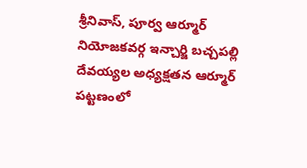శ్రీనివాస్, పూర్వ ఆర్మూర్ నియోజకవర్గ ఇన్చార్జి బచ్చపల్లి దేవయ్యల అధ్యక్షతన ఆర్మూర్ పట్టణంలో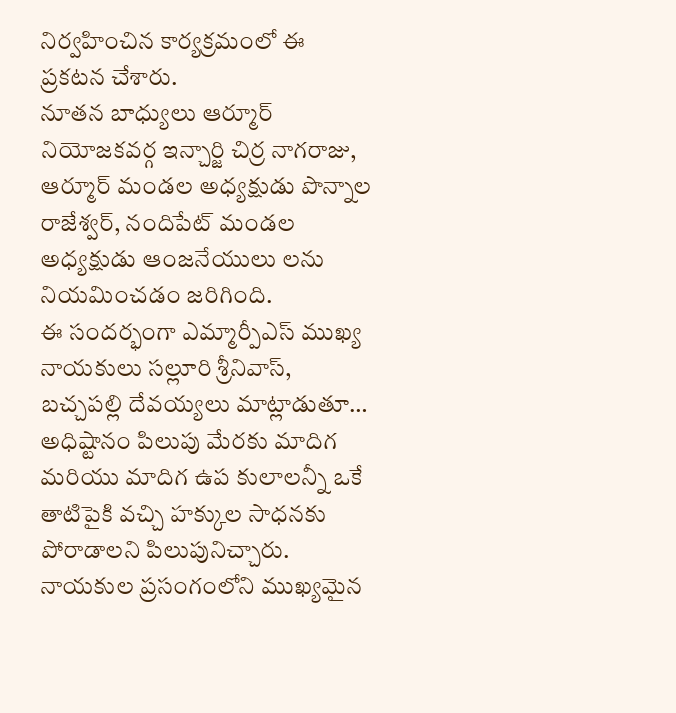నిర్వహించిన కార్యక్రమంలో ఈ ప్రకటన చేశారు.
నూతన బాధ్యులు ఆర్మూర్ నియోజకవర్గ ఇన్చార్జి చిర్ర నాగరాజు, ఆర్మూర్ మండల అధ్యక్షుడు పొన్నాల రాజేశ్వర్, నందిపేట్ మండల అధ్యక్షుడు ఆంజనేయులు లను నియమించడం జరిగింది.
ఈ సందర్భంగా ఎమ్మార్పీఎస్ ముఖ్య నాయకులు సల్లూరి శ్రీనివాస్, బచ్చపల్లి దేవయ్యలు మాట్లాడుతూ… అధిష్టానం పిలుపు మేరకు మాదిగ మరియు మాదిగ ఉప కులాలన్నీ ఒకే తాటిపైకి వచ్చి హక్కుల సాధనకు పోరాడాలని పిలుపునిచ్చారు.
నాయకుల ప్రసంగంలోని ముఖ్యమైన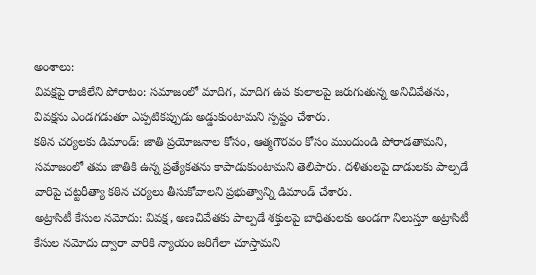అంశాలు:
వివక్షపై రాజీలేని పోరాటం: సమాజంలో మాదిగ, మాదిగ ఉప కులాలపై జరుగుతున్న అనిచివేతను, వివక్షను ఎండగడుతూ ఎప్పటికప్పుడు అడ్డుకుంటామని స్పష్టం చేశారు.
కఠిన చర్యలకు డిమాండ్: జాతి ప్రయోజనాల కోసం, ఆత్మగౌరవం కోసం ముందుండి పోరాడతామని, సమాజంలో తమ జాతికి ఉన్న ప్రత్యేకతను కాపాడుకుంటామని తెలిపారు. దళితులపై దాడులకు పాల్పడే వారిపై చట్టరీత్యా కఠిన చర్యలు తీసుకోవాలని ప్రభుత్వాన్ని డిమాండ్ చేశారు.
అట్రాసిటీ కేసుల నమోదు: వివక్ష, అణచివేతకు పాల్పడే శక్తులపై బాధితులకు అండగా నిలుస్తూ అట్రాసిటీ కేసుల నమోదు ద్వారా వారికి న్యాయం జరిగేలా చూస్తామని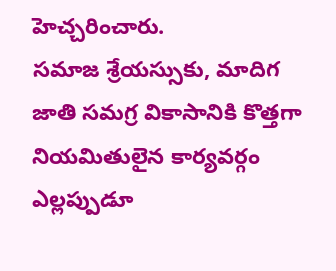హెచ్చరించారు.
సమాజ శ్రేయస్సుకు, మాదిగ జాతి సమగ్ర వికాసానికి కొత్తగా నియమితులైన కార్యవర్గం ఎల్లప్పుడూ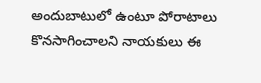అందుబాటులో ఉంటూ పోరాటాలు కొనసాగించాలని నాయకులు ఈ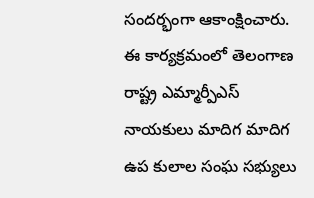సందర్భంగా ఆకాంక్షించారు.
ఈ కార్యక్రమంలో తెలంగాణ రాష్ట్ర ఎమ్మార్పీఎస్ నాయకులు మాదిగ మాదిగ ఉప కులాల సంఘ సభ్యులు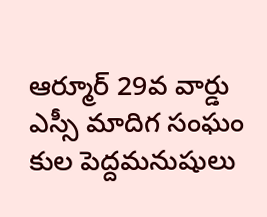ఆర్మూర్ 29వ వార్డు ఎస్సీ మాదిగ సంఘం కుల పెద్దమనుషులు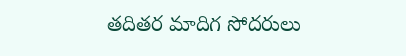తదితర మాదిగ సోదరులు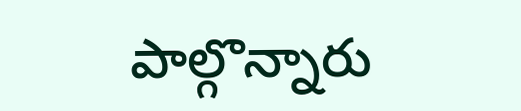పాల్గొన్నారు